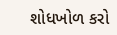શોધખોળ કરો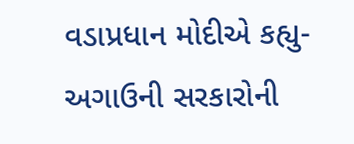વડાપ્રધાન મોદીએ કહ્યુ- અગાઉની સરકારોની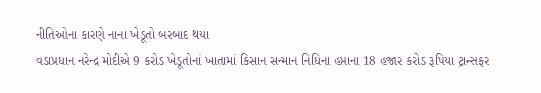નીતિઓના કારણે નાના ખેડૂતો બરબાદ થયા
વડાપ્રધાન નરેન્દ્ર મોદીએ 9 કરોડ ખેડૂતોનાં ખાતામાં કિસાન સન્માન નિધિના હપ્તાના 18 હજાર કરોડ રૂપિયા ટ્રાન્સફર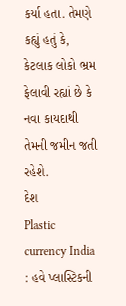કર્યા હતા. તેમણે કહ્યું હતું કે, કેટલાક લોકો ભ્રમ ફેલાવી રહ્યાં છે કે નવા કાયદાથી તેમની જમીન જતી રહેશે.
દેશ
Plastic currency India : હવે પ્લાસ્ટિકની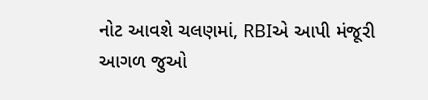નોટ આવશે ચલણમાં, RBIએ આપી મંજૂરી
આગળ જુઓ